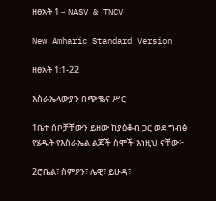ዘፀአት 1 – NASV & TNCV

New Amharic Standard Version

ዘፀአት 1:1-22

እስራኤላውያን በጭቈና ሥር

1ቤተ ሰቦቻቸውን ይዘው ከያዕቆብ ጋር ወደ ግብፅ የሄዱት የእስራኤል ልጆች ስሞች እነዚህ ናቸው፦

2ሮቤል፣ ስምዖን፣ ሌዊ፣ ይሁዳ፣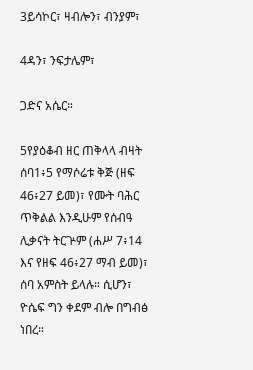3ይሳኮር፣ ዛብሎን፣ ብንያም፣

4ዳን፣ ንፍታሌም፣

ጋድና አሴር።

5የያዕቆብ ዘር ጠቅላላ ብዛት ሰባ1፥5 የማሶሬቱ ቅጅ (ዘፍ 46፥27 ይመ)፣ የሙት ባሕር ጥቅልል እንዲሁም የሰብዓ ሊቃናት ትርጕም (ሐሥ 7፥14 እና የዘፍ 46፥27 ማብ ይመ)፣ ሰባ አምስት ይላሉ። ሲሆን፣ ዮሴፍ ግን ቀደም ብሎ በግብፅ ነበረ።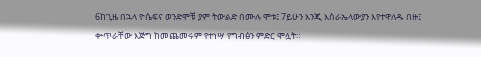6ከጊዜ በኋላ ዮሴፍና ወንድሞቹ ያም ትውልድ በሙሉ ሞቱ፤ 7ይሁን እንጂ እስራኤላውያን እየተዋለዱ በዙ፤ ቍጥራቸው እጅግ ከመጨመሩም የተነሣ የግብፅን ምድር ሞሏት።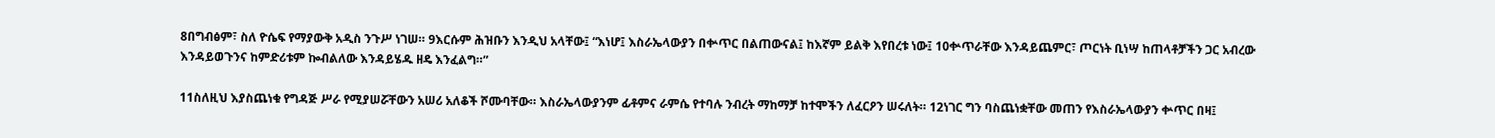8በግብፅም፣ ስለ ዮሴፍ የማያውቅ አዲስ ንጉሥ ነገሠ። 9እርሱም ሕዝቡን እንዲህ አላቸው፤ “እነሆ፤ እስራኤላውያን በቍጥር በልጠውናል፤ ከእኛም ይልቅ እየበረቱ ነው፤ 10ቍጥራቸው እንዳይጨምር፣ ጦርነት ቢነሣ ከጠላቶቻችን ጋር አብረው እንዳይወጉንና ከምድሪቱም ኰብልለው እንዳይሄዱ ዘዴ እንፈልግ።”

11ስለዚህ እያስጨነቁ የግዳጅ ሥራ የሚያሠሯቸውን አሠሪ አለቆች ሾሙባቸው። እስራኤላውያንም ፊቶምና ራምሴ የተባሉ ንብረት ማከማቻ ከተሞችን ለፈርዖን ሠሩለት። 12ነገር ግን ባስጨነቋቸው መጠን የእስራኤላውያን ቍጥር በዛ፤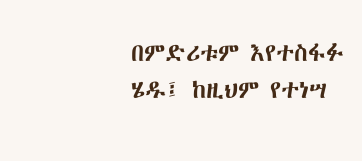በምድሪቱም እየተስፋፉ ሄዱ፤ ከዚህም የተነሣ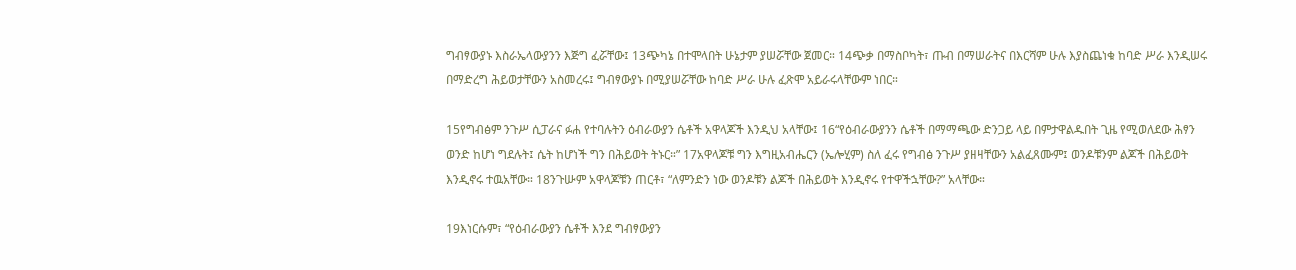ግብፃውያኑ እስራኤላውያንን እጅግ ፈሯቸው፤ 13ጭካኔ በተሞላበት ሁኔታም ያሠሯቸው ጀመር። 14ጭቃ በማስቦካት፣ ጡብ በማሠራትና በእርሻም ሁሉ እያስጨነቁ ከባድ ሥራ እንዲሠሩ በማድረግ ሕይወታቸውን አስመረሩ፤ ግብፃውያኑ በሚያሠሯቸው ከባድ ሥራ ሁሉ ፈጽሞ አይራሩላቸውም ነበር።

15የግብፅም ንጉሥ ሲፓራና ፉሐ የተባሉትን ዕብራውያን ሴቶች አዋላጆች እንዲህ አላቸው፤ 16“የዕብራውያንን ሴቶች በማማጫው ድንጋይ ላይ በምታዋልዱበት ጊዜ የሚወለደው ሕፃን ወንድ ከሆነ ግደሉት፤ ሴት ከሆነች ግን በሕይወት ትኑር።” 17አዋላጆቹ ግን እግዚአብሔርን (ኤሎሂም) ስለ ፈሩ የግብፅ ንጉሥ ያዘዛቸውን አልፈጸሙም፤ ወንዶቹንም ልጆች በሕይወት እንዲኖሩ ተዉአቸው። 18ንጉሡም አዋላጆቹን ጠርቶ፣ “ለምንድን ነው ወንዶቹን ልጆች በሕይወት እንዲኖሩ የተዋችኋቸው?” አላቸው።

19እነርሱም፣ “የዕብራውያን ሴቶች እንደ ግብፃውያን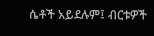ሴቶች አይደሉም፤ ብርቱዎች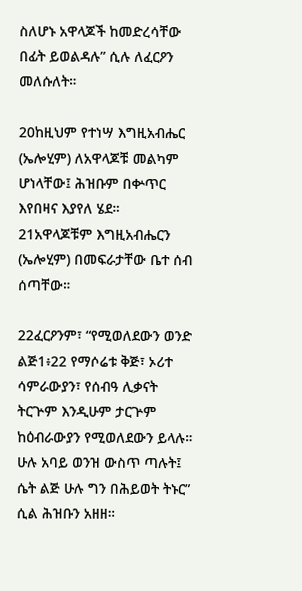ስለሆኑ አዋላጆች ከመድረሳቸው በፊት ይወልዳሉ” ሲሉ ለፈርዖን መለሱለት።

20ከዚህም የተነሣ እግዚአብሔር (ኤሎሂም) ለአዋላጆቹ መልካም ሆነላቸው፤ ሕዝቡም በቍጥር እየበዛና እያየለ ሄደ። 21አዋላጆቹም እግዚአብሔርን (ኤሎሂም) በመፍራታቸው ቤተ ሰብ ሰጣቸው።

22ፈርዖንም፣ “የሚወለደውን ወንድ ልጅ1፥22 የማሶሬቱ ቅጅ፣ ኦሪተ ሳምራውያን፣ የሰብዓ ሊቃናት ትርጕም እንዲሁም ታርጕም ከዕብራውያን የሚወለደውን ይላሉ። ሁሉ አባይ ወንዝ ውስጥ ጣሉት፤ ሴት ልጅ ሁሉ ግን በሕይወት ትኑር” ሲል ሕዝቡን አዘዘ።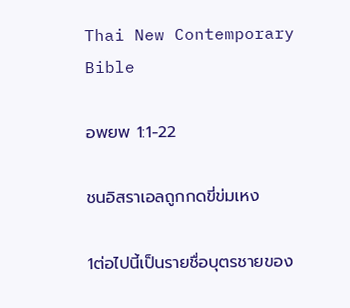Thai New Contemporary Bible

อพยพ 1:1-22

ชนอิสราเอลถูกกดขี่ข่มเหง

1ต่อไปนี้เป็นรายชื่อบุตรชายของ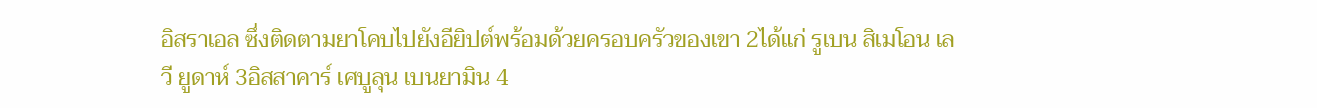อิสราเอล ซึ่งติดตามยาโคบไปยังอียิปต์พร้อมด้วยครอบครัวของเขา 2ได้แก่ รูเบน สิเมโอน เลวี ยูดาห์ 3อิสสาคาร์ เศบูลุน เบนยามิน 4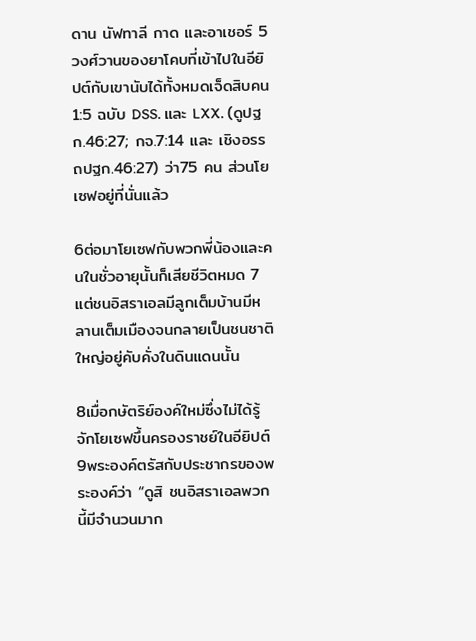ดาน นัฟทาลี กาด และอาเชอร์ 5วงศ์วานของยาโคบที่เข้าไปในอียิปต์กับเขานับได้ทั้งหมดเจ็ดสิบคน1:5 ฉบับ DSS. และ LXX. (ดูปฐก.46:27; กจ.7:14 และ เชิงอรรถปฐก.46:27) ว่า75 คน ส่วนโยเซฟอยู่ที่นั่นแล้ว

6ต่อมาโยเซฟกับพวกพี่น้องและคนในชั่วอายุนั้นก็เสียชีวิตหมด 7แต่ชนอิสราเอลมีลูกเต็มบ้านมีหลานเต็มเมืองจนกลายเป็นชนชาติใหญ่อยู่คับคั่งในดินแดนนั้น

8เมื่อกษัตริย์องค์ใหม่ซึ่งไม่ได้รู้จักโยเซฟขึ้นครองราชย์ในอียิปต์ 9พระองค์ตรัสกับประชากรของพระองค์ว่า “ดูสิ ชนอิสราเอลพวกนี้มีจำนวนมาก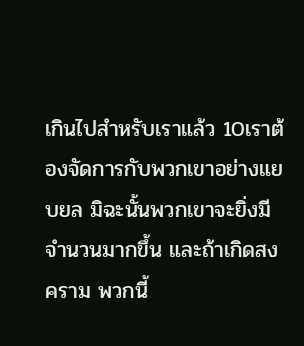เกินไปสำหรับเราแล้ว 10เราต้องจัดการกับพวกเขาอย่างแยบยล มิฉะนั้นพวกเขาจะยิ่งมีจำนวนมากขึ้น และถ้าเกิดสงคราม พวกนี้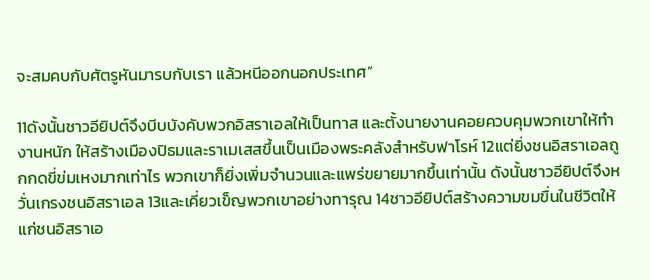จะสมคบกับศัตรูหันมารบกับเรา แล้วหนีออกนอกประเทศ”

11ดังนั้นชาวอียิปต์จึงบีบบังคับพวกอิสราเอลให้เป็นทาส และตั้งนายงานคอยควบคุมพวกเขาให้ทำงานหนัก ให้สร้างเมืองปิธมและราเมเสสขึ้นเป็นเมืองพระคลังสำหรับฟาโรห์ 12แต่ยิ่งชนอิสราเอลถูกกดขี่ข่มเหงมากเท่าไร พวกเขาก็ยิ่งเพิ่มจำนวนและแพร่ขยายมากขึ้นเท่านั้น ดังนั้นชาวอียิปต์จึงหวั่นเกรงชนอิสราเอล 13และเคี่ยวเข็ญพวกเขาอย่างทารุณ 14ชาวอียิปต์สร้างความขมขื่นในชีวิตให้แก่ชนอิสราเอ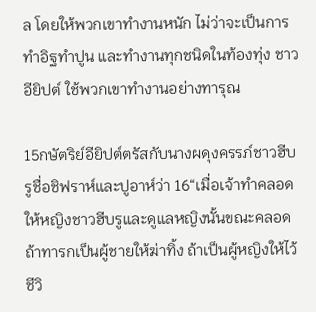ล โดยให้พวกเขาทำงานหนัก ไม่ว่าจะเป็นการทำอิฐทำปูน และทำงานทุกชนิดในท้องทุ่ง ชาวอียิปต์ ใช้พวกเขาทำงานอย่างทารุณ

15กษัตริย์อียิปต์ตรัสกับนางผดุงครรภ์ชาวฮีบรูชื่อชิฟราห์และปูอาห์ว่า 16“เมื่อเจ้าทำคลอดให้หญิงชาวฮีบรูและดูแลหญิงนั้นขณะคลอด ถ้าทารกเป็นผู้ชายให้ฆ่าทิ้ง ถ้าเป็นผู้หญิงให้ไว้ชีวิ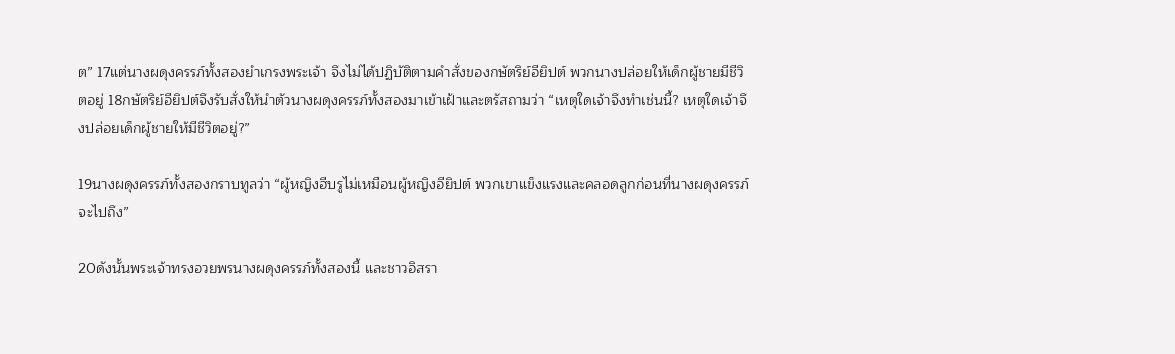ต” 17แต่นางผดุงครรภ์ทั้งสองยำเกรงพระเจ้า จึงไม่ได้ปฏิบัติตามคำสั่งของกษัตริย์อียิปต์ พวกนางปล่อยให้เด็กผู้ชายมีชีวิตอยู่ 18กษัตริย์อียิปต์จึงรับสั่งให้นำตัวนางผดุงครรภ์ทั้งสองมาเข้าเฝ้าและตรัสถามว่า “เหตุใดเจ้าจึงทำเช่นนี้? เหตุใดเจ้าจึงปล่อยเด็กผู้ชายให้มีชีวิตอยู่?”

19นางผดุงครรภ์ทั้งสองกราบทูลว่า “ผู้หญิงฮีบรูไม่เหมือนผู้หญิงอียิปต์ พวกเขาแข็งแรงและคลอดลูกก่อนที่นางผดุงครรภ์จะไปถึง”

20ดังนั้นพระเจ้าทรงอวยพรนางผดุงครรภ์ทั้งสองนี้ และชาวอิสรา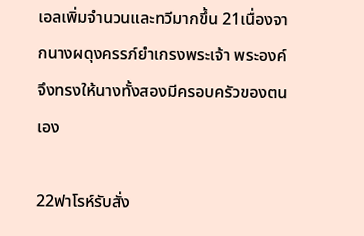เอลเพิ่มจำนวนและทวีมากขึ้น 21เนื่องจากนางผดุงครรภ์ยำเกรงพระเจ้า พระองค์จึงทรงให้นางทั้งสองมีครอบครัวของตนเอง

22ฟาโรห์รับสั่ง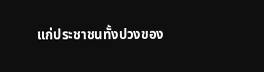แก่ประชาชนทั้งปวงของ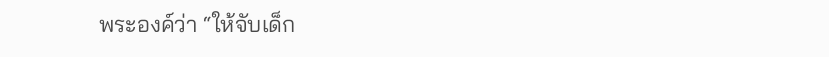พระองค์ว่า “ให้จับเด็ก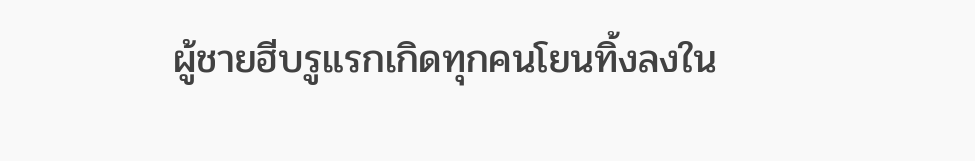ผู้ชายฮีบรูแรกเกิดทุกคนโยนทิ้งลงใน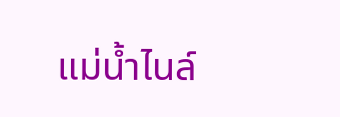แม่น้ำไนล์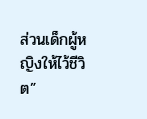ส่วนเด็กผู้หญิงให้ไว้ชีวิต”